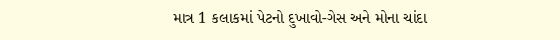માત્ર 1 કલાકમાં પેટનો દુખાવો-ગેસ અને મોના ચાંદા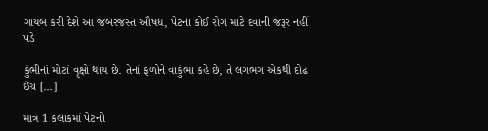ગાયબ કરી દેશે આ જબરજસ્ત ઔષધ, પેટના કોઈ રોગ માટે દવાની જરૂર નહીં પડે

કુંભીનાં મોટાં વૃક્ષો થાય છે. તેનાં ફળોને વાકુંભા કહે છે, તે લગભગ એકથી દોઢ ઇંચ […]

માત્ર 1 કલાકમાં પેટનો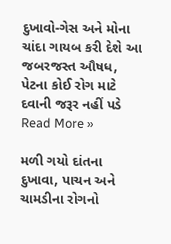દુખાવો-ગેસ અને મોના ચાંદા ગાયબ કરી દેશે આ જબરજસ્ત ઔષધ, પેટના કોઈ રોગ માટે દવાની જરૂર નહીં પડે Read More »

મળી ગયો દાંતના દુખાવા, પાચન અને ચામડીના રોગનો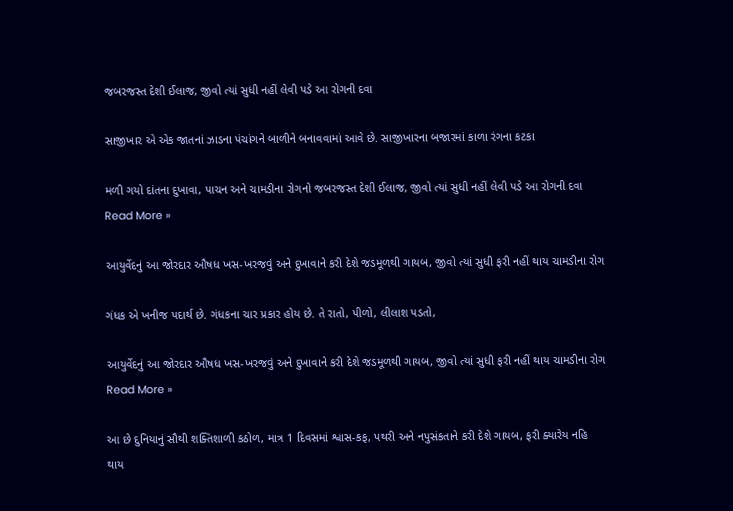જબરજસ્ત દેશી ઈલાજ, જીવો ત્યાં સુધી નહીં લેવી પડે આ રોગની દવા

સાજીખાર એ એક જાતનાં ઝાડના પંચાંગને બાળીને બનાવવામાં આવે છે. સાજીખારના બજારમાં કાળા રંગના કટકા

મળી ગયો દાંતના દુખાવા, પાચન અને ચામડીના રોગનો જબરજસ્ત દેશી ઈલાજ, જીવો ત્યાં સુધી નહીં લેવી પડે આ રોગની દવા Read More »

આયુર્વેદનું આ જોરદાર ઔષધ ખસ-ખરજવું અને દુખાવાને કરી દેશે જડમૂળથી ગાયબ, જીવો ત્યાં સુધી ફરી નહીં થાય ચામડીના રોગ

ગંધક એ ખનીજ પદાર્થ છે. ગંધકના ચાર પ્રકાર હોય છે. તે રાતો, પીળો, લીલાશ પડતો,

આયુર્વેદનું આ જોરદાર ઔષધ ખસ-ખરજવું અને દુખાવાને કરી દેશે જડમૂળથી ગાયબ, જીવો ત્યાં સુધી ફરી નહીં થાય ચામડીના રોગ Read More »

આ છે દુનિયાનું સૌથી શક્તિશાળી કઠોળ, માત્ર 1 દિવસમાં શ્વાસ-કફ, પથરી અને નપુસંકતાને કરી દેશે ગાયબ, ફરી ક્યારેય નહિ થાય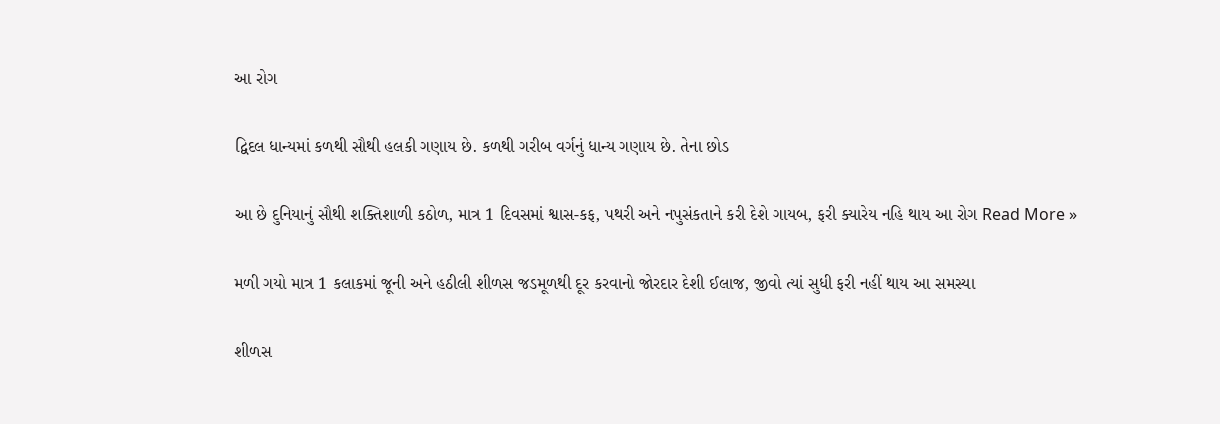આ રોગ

દ્વિદલ ધાન્યમાં કળથી સૌથી હલકી ગણાય છે. કળથી ગરીબ વર્ગનું ધાન્ય ગણાય છે. તેના છોડ

આ છે દુનિયાનું સૌથી શક્તિશાળી કઠોળ, માત્ર 1 દિવસમાં શ્વાસ-કફ, પથરી અને નપુસંકતાને કરી દેશે ગાયબ, ફરી ક્યારેય નહિ થાય આ રોગ Read More »

મળી ગયો માત્ર 1 કલાકમાં જૂની અને હઠીલી શીળસ જડમૂળથી દૂર કરવાનો જોરદાર દેશી ઈલાજ, જીવો ત્યાં સુધી ફરી નહીં થાય આ સમસ્યા

શીળસ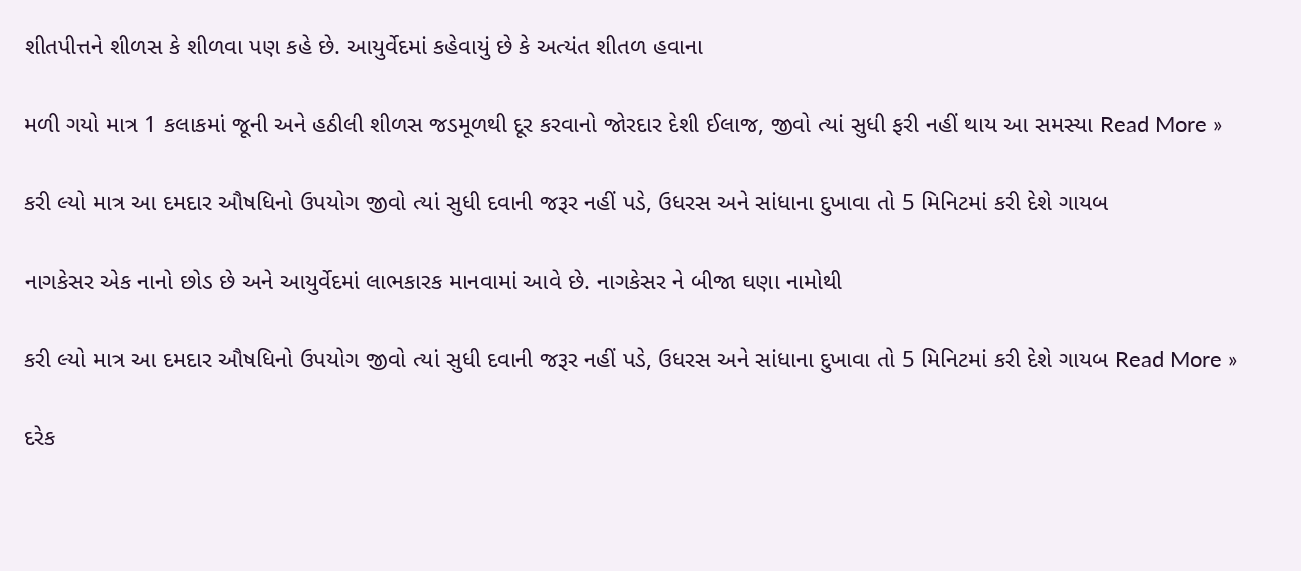શીતપીત્તને શીળસ કે શીળવા પણ કહે છે. આયુર્વેદમાં કહેવાયું છે કે અત્યંત શીતળ હવાના

મળી ગયો માત્ર 1 કલાકમાં જૂની અને હઠીલી શીળસ જડમૂળથી દૂર કરવાનો જોરદાર દેશી ઈલાજ, જીવો ત્યાં સુધી ફરી નહીં થાય આ સમસ્યા Read More »

કરી લ્યો માત્ર આ દમદાર ઔષધિનો ઉપયોગ જીવો ત્યાં સુધી દવાની જરૂર નહીં પડે, ઉધરસ અને સાંધાના દુખાવા તો 5 મિનિટમાં કરી દેશે ગાયબ

નાગકેસર એક નાનો છોડ છે અને આયુર્વેદમાં લાભકારક માનવામાં આવે છે. નાગકેસર ને બીજા ઘણા નામોથી

કરી લ્યો માત્ર આ દમદાર ઔષધિનો ઉપયોગ જીવો ત્યાં સુધી દવાની જરૂર નહીં પડે, ઉધરસ અને સાંધાના દુખાવા તો 5 મિનિટમાં કરી દેશે ગાયબ Read More »

દરેક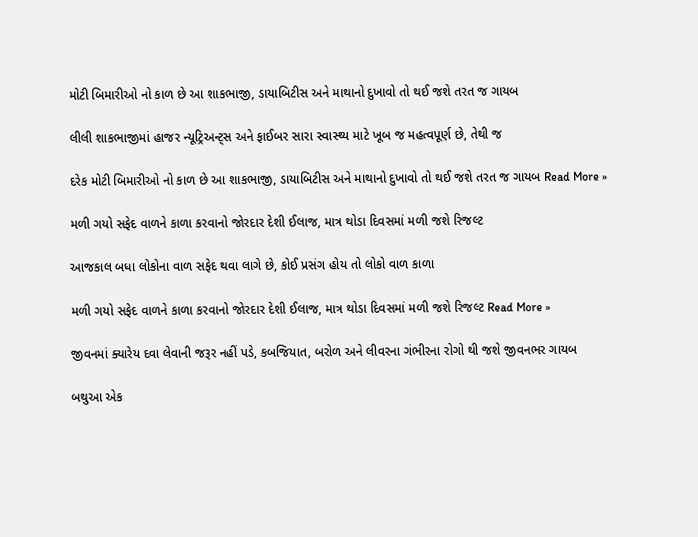મોટી બિમારીઓ નો કાળ છે આ શાકભાજી, ડાયાબિટીસ અને માથાનો દુખાવો તો થઈ જશે તરત જ ગાયબ

લીલી શાકભાજીમાં હાજર ન્યૂટ્રિઅન્ટ્સ અને ફાઈબર સારા સ્વાસ્થ્ય માટે ખૂબ જ મહત્વપૂર્ણ છે, તેથી જ

દરેક મોટી બિમારીઓ નો કાળ છે આ શાકભાજી, ડાયાબિટીસ અને માથાનો દુખાવો તો થઈ જશે તરત જ ગાયબ Read More »

મળી ગયો સફેદ વાળને કાળા કરવાનો જોરદાર દેશી ઈલાજ, માત્ર થોડા દિવસમાં મળી જશે રિજલ્ટ

આજકાલ બધા લોકોના વાળ સફેદ થવા લાગે છે, કોઈ પ્રસંગ હોય તો લોકો વાળ કાળા

મળી ગયો સફેદ વાળને કાળા કરવાનો જોરદાર દેશી ઈલાજ, માત્ર થોડા દિવસમાં મળી જશે રિજલ્ટ Read More »

જીવનમાં ક્યારેય દવા લેવાની જરૂર નહીં પડે, કબજિયાત, બરોળ અને લીવરના ગંભીરના રોગો થી જશે જીવનભર ગાયબ

બથુઆ એક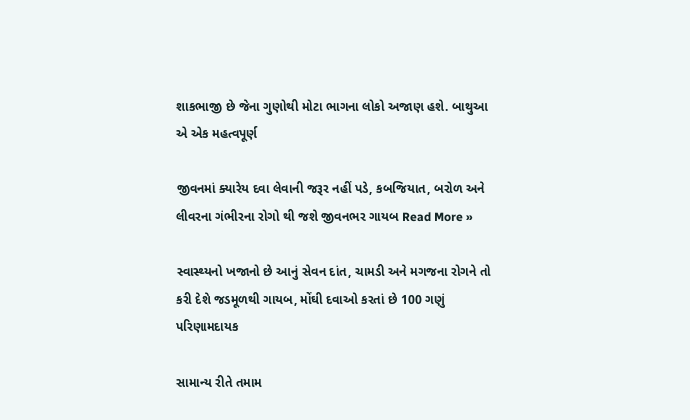શાકભાજી છે જેના ગુણોથી મોટા ભાગના લોકો અજાણ હશે. બાથુઆ એ એક મહત્વપૂર્ણ

જીવનમાં ક્યારેય દવા લેવાની જરૂર નહીં પડે, કબજિયાત, બરોળ અને લીવરના ગંભીરના રોગો થી જશે જીવનભર ગાયબ Read More »

સ્વાસ્થ્યનો ખજાનો છે આનું સેવન દાંત, ચામડી અને મગજના રોગને તો કરી દેશે જડમૂળથી ગાયબ, મોંઘી દવાઓ કરતાં છે 100 ગણું પરિણામદાયક

સામાન્ય રીતે તમામ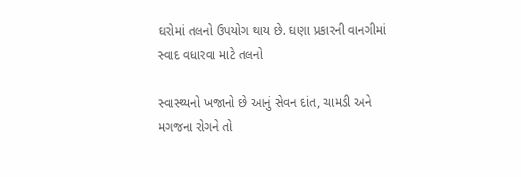ઘરોમાં તલનો ઉપયોગ થાય છે. ઘણા પ્રકારની વાનગીમાં સ્વાદ વધારવા માટે તલનો

સ્વાસ્થ્યનો ખજાનો છે આનું સેવન દાંત, ચામડી અને મગજના રોગને તો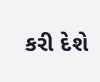કરી દેશે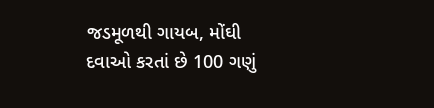જડમૂળથી ગાયબ, મોંઘી દવાઓ કરતાં છે 100 ગણું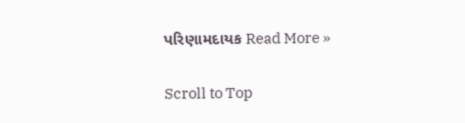પરિણામદાયક Read More »

Scroll to Top